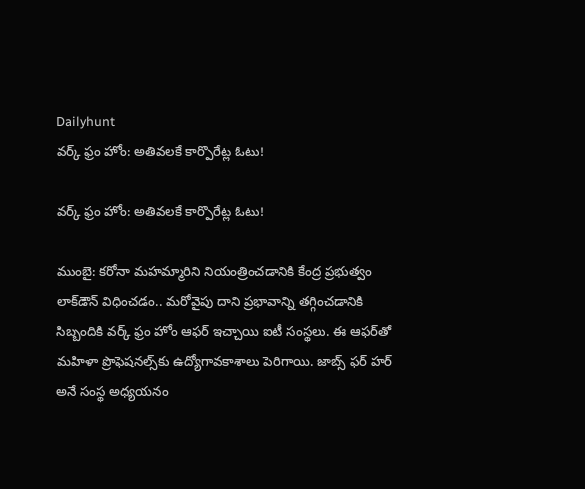Dailyhunt
వర్క్ ఫ్రం హోం: అతివలకే కార్పొరేట్ల ఓటు!

వర్క్ ఫ్రం హోం: అతివలకే కార్పొరేట్ల ఓటు!

ముంబై: కరోనా మహమ్మారిని నియంత్రించడానికి కేంద్ర ప్రభుత్వం లాక్‌డౌన్ విధించడం.. మరోవైపు దాని ప్రభావాన్ని తగ్గించడానికి సిబ్బందికి వర్క్ ఫ్రం హోం ఆఫర్ ఇచ్చాయి ఐటీ సంస్థలు. ఈ ఆఫర్‌తో మహిళా ప్రొఫెషనల్స్‌కు ఉద్యోగావకాశాలు పెరిగాయి. జాబ్స్ ఫర్ హర్ అనే సంస్థ అధ్యయనం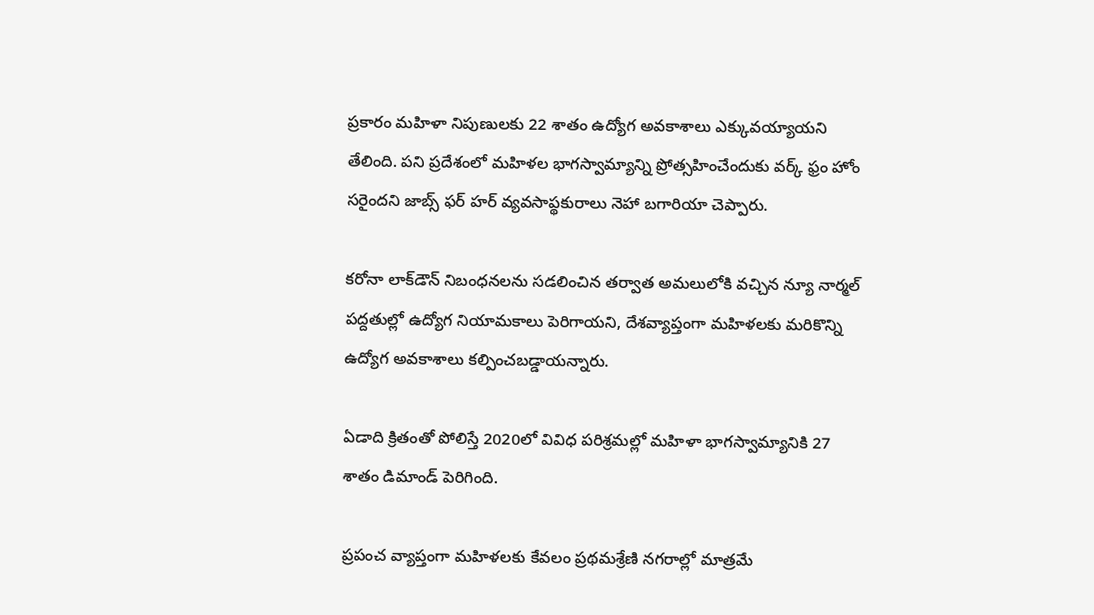ప్రకారం మహిళా నిపుణులకు 22 శాతం ఉద్యోగ అవకాశాలు ఎక్కువయ్యాయని తేలింది. పని ప్రదేశంలో మహిళల భాగస్వామ్యాన్ని ప్రోత్సహించేందుకు వర్క్ ఫ్రం హోం సరైందని జాబ్స్ ఫర్ హర్ వ్యవసాప్థకురాలు నెహా బగారియా చెప్పారు.

కరోనా లాక్‌డౌన్ నిబంధనలను సడలించిన తర్వాత అమలులోకి వచ్చిన న్యూ నార్మల్ పద్దతుల్లో ఉద్యోగ నియామకాలు పెరిగాయని, దేశవ్యాప్తంగా మహిళలకు మరికొన్ని ఉద్యోగ అవకాశాలు కల్పించబడ్డాయన్నారు.

ఏడాది క్రితంతో పోలిస్తే 2020లో వివిధ పరిశ్రమల్లో మహిళా భాగస్వామ్యానికి 27 శాతం డిమాండ్ పెరిగింది.

ప్రపంచ వ్యాప్తంగా మహిళలకు కేవలం ప్రథమశ్రేణి నగరాల్లో మాత్రమే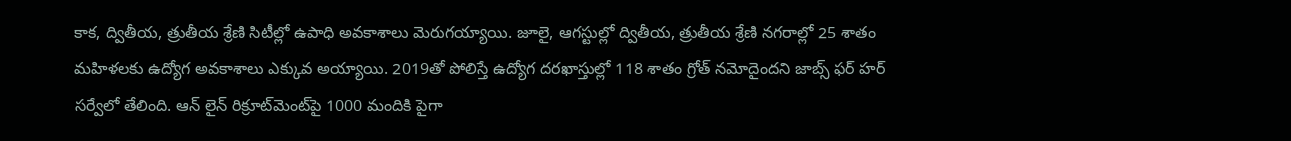కాక, ద్వితీయ, త్రుతీయ శ్రేణి సిటీల్లో ఉపాధి అవకాశాలు మెరుగయ్యాయి. జూలై, ఆగస్టుల్లో ద్వితీయ, త్రుతీయ శ్రేణి నగరాల్లో 25 శాతం మహిళలకు ఉద్యోగ అవకాశాలు ఎక్కువ అయ్యాయి. 2019తో పోలిస్తే ఉద్యోగ దరఖాస్తుల్లో 118 శాతం గ్రోత్ నమోదైందని జాబ్స్ ఫర్ హర్ సర్వేలో తేలింది. ఆన్ లైన్ రిక్రూట్‌మెంట్‌పై 1000 మందికి పైగా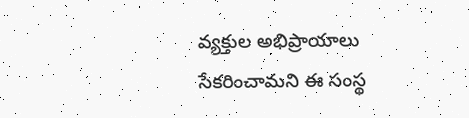వ్యక్తుల అభిప్రాయాలు సేకరించామని ఈ సంస్థ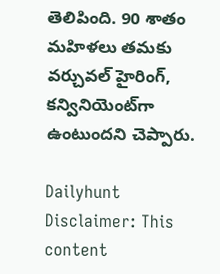తెలిపింది. 90 శాతం మహిళలు తమకు వర్చువల్ హైరింగ్‌, కన్వినియెంట్‌గా ఉంటుందని చెప్పారు.

Dailyhunt
Disclaimer: This content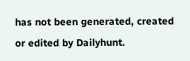has not been generated, created or edited by Dailyhunt.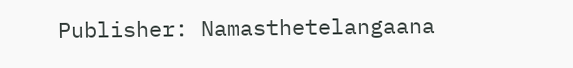Publisher: Namasthetelangaana